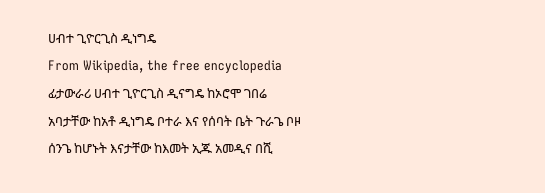ሀብተ ጊዮርጊስ ዲነግዴ
From Wikipedia, the free encyclopedia
ፊታውራሪ ሀብተ ጊዮርጊስ ዲናግዴ ከኦሮሞ ገበሬ አባታቸው ከአቶ ዲነግዴ ቦተራ እና የሰባት ቤት ጉራጌ ቦዞ ሰንጌ ከሆኑት እናታቸው ከእመት ኢጁ አመዲና በሺ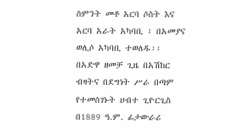ስምንት መቶ አርባ ሶስት እና አርባ አራት አካባቢ ፣ በአመያና ወሊሶ አካባቢ ተወለዱ፡፡ በአድዋ ዘመቻ ጊዜ በአሽከር ብዛትና በደግነት ሥራ በጣም የተመሰገኑት ሀብተ ጊዮርጊስ በ1889 ዓ.ም. ፊታውራሪ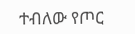ተብለው የጦር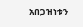አበጋዝነቱን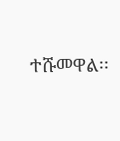ተሹመዋል፡፡